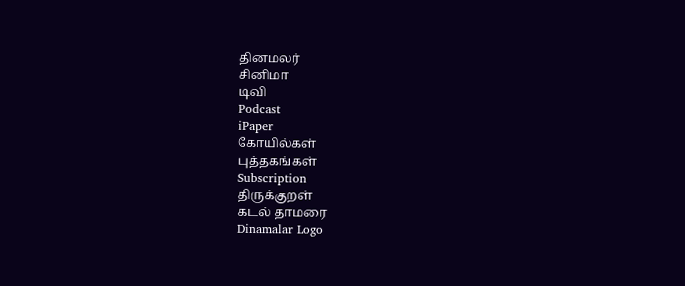தினமலர்
சினிமா
டிவி
Podcast
iPaper
கோயில்கள்
புத்தகங்கள்
Subscription
திருக்குறள்
கடல் தாமரை
Dinamalar Logo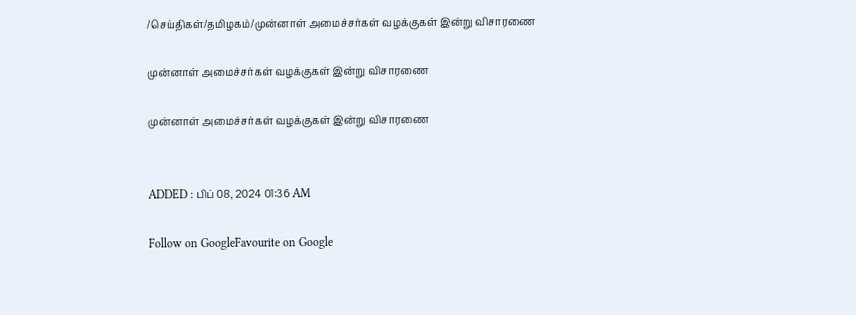/செய்திகள்/தமிழகம்/முன்னாள் அமைச்சர்கள் வழக்குகள் இன்று விசாரணை

முன்னாள் அமைச்சர்கள் வழக்குகள் இன்று விசாரணை

முன்னாள் அமைச்சர்கள் வழக்குகள் இன்று விசாரணை


ADDED : பிப் 08, 2024 01:36 AM

Follow on GoogleFavourite on Google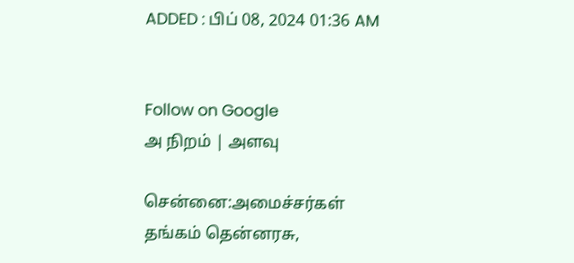ADDED : பிப் 08, 2024 01:36 AM


Follow on Google
அ நிறம் | அளவு

சென்னை:அமைச்சர்கள் தங்கம் தென்னரசு,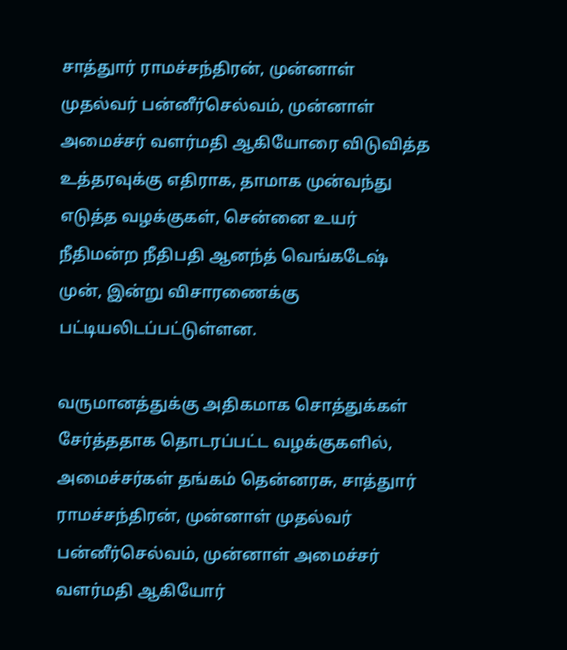சாத்துார் ராமச்சந்திரன், முன்னாள் முதல்வர் பன்னீர்செல்வம், முன்னாள் அமைச்சர் வளர்மதி ஆகியோரை விடுவித்த உத்தரவுக்கு எதிராக, தாமாக முன்வந்து எடுத்த வழக்குகள், சென்னை உயர் நீதிமன்ற நீதிபதி ஆனந்த் வெங்கடேஷ் முன், இன்று விசாரணைக்கு பட்டியலிடப்பட்டுள்ளன.

வருமானத்துக்கு அதிகமாக சொத்துக்கள் சேர்த்ததாக தொடரப்பட்ட வழக்குகளில், அமைச்சர்கள் தங்கம் தென்னரசு, சாத்துார் ராமச்சந்திரன், முன்னாள் முதல்வர் பன்னீர்செல்வம், முன்னாள் அமைச்சர் வளர்மதி ஆகியோர்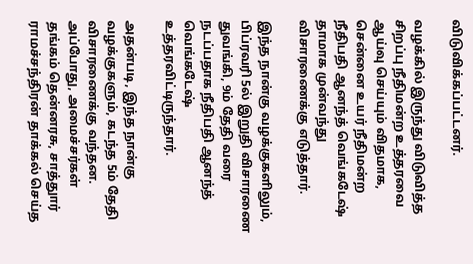விடுவிக்கப்பட்டனர்.

வழக்கில் இருந்து விடுவித்த சிறப்பு நீதிமன்ற உத்தரவை ஆய்வு செய்யும் விதமாக, சென்னை உயர் நீதிமன்ற நீதிபதி ஆனந்த் வெங்கடேஷ் தாமாக முன்வந்து விசாரணைக்கு எடுத்தார்.

இந்த நான்கு வழக்குகளிலும், பிப்ரவரி 5ல் இறுதி விசாரணை துவங்கி, 9ம் தேதி வரை நடப்பதாக நீதிபதி ஆனந்த் வெங்கடேஷ் உத்தரவிட்டிருந்தார்.

அதன்படி, இந்த நான்கு வழக்குகளும், கடந்த 5ம் தேதி விசாரணைக்கு வந்தன. அப்போது, அமைச்சர்கள் தங்கம் தென்னரசு, சாத்துார் ராமச்சந்திரன் தாக்கல் செய்த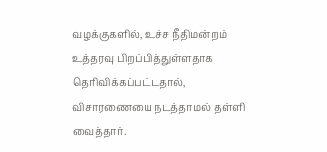வழக்குகளில், உச்ச நீதிமன்றம் உத்தரவு பிறப்பித்துள்ளதாக தெரிவிக்கப்பட்டதால், விசாரணையை நடத்தாமல் தள்ளி வைத்தார்.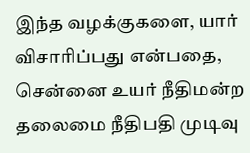இந்த வழக்குகளை, யார் விசாரிப்பது என்பதை, சென்னை உயர் நீதிமன்ற தலைமை நீதிபதி முடிவு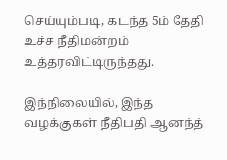செய்யும்படி, கடந்த 5ம் தேதி உச்ச நீதிமன்றம் உத்தரவிட்டிருந்தது.

இந்நிலையில், இந்த வழக்குகள் நீதிபதி ஆனந்த்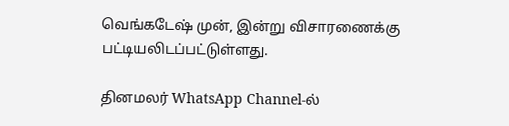வெங்கடேஷ் முன், இன்று விசாரணைக்கு பட்டியலிடப்பட்டுள்ளது.

தினமலர் WhatsApp Channel-ல்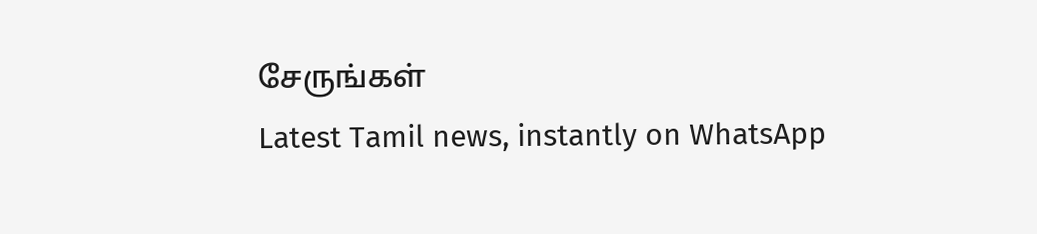சேருங்கள்
Latest Tamil news, instantly on WhatsApp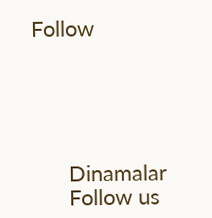Follow





      Dinamalar
      Follow us